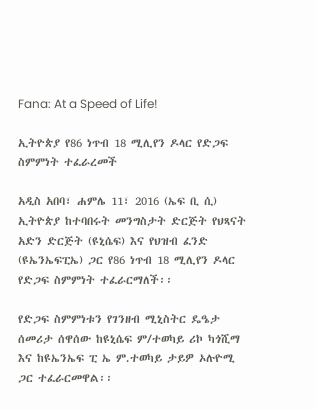Fana: At a Speed of Life!

ኢትዮጵያ የ86 ነጥብ 18 ሚሊየን ዶላር የድጋፍ ስምምነት ተፈራረመች

አዲስ አበባ፣ ሐምሌ 11፣ 2016 (ኤፍ ቢ ሲ) ኢትዮጵያ ከተባበሩት መንግስታት ድርጅት የህጻናት አድን ድርጅት (ዩኒሴፍ) እና የህዝብ ፈንድ (ዩኤንኤፍፒኤ) ጋር የ86 ነጥብ 18 ሚሊየን ዶላር የድጋፍ ስምምነት ተፈራርማለች፡፡

የድጋፍ ስምምነቱን የገንዘብ ሚኒስትር ዴዔታ ሰመሪታ ሰዋሰው ከዩኒሴፍ ም/ተወካይ ሪኮ ካጎሺማ እና ከዩኤንኤፍ ፒ ኤ ም.ተወካይ ታይዎ ኦሉዮሚ ጋር ተፈራርመዋል፡፡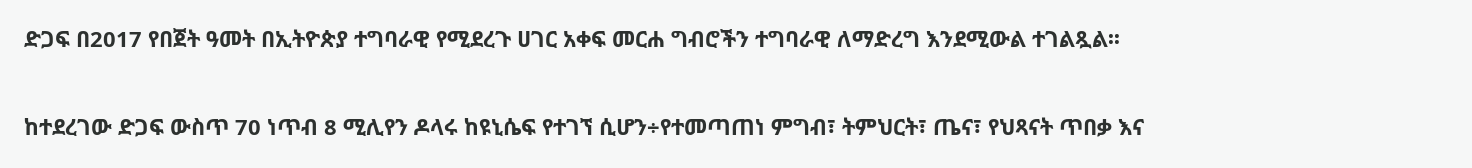ድጋፍ በ2017 የበጀት ዓመት በኢትዮጵያ ተግባራዊ የሚደረጉ ሀገር አቀፍ መርሐ ግብሮችን ተግባራዊ ለማድረግ እንደሚውል ተገልጿል፡፡

ከተደረገው ድጋፍ ውስጥ 70 ነጥብ 8 ሚሊየን ዶላሩ ከዩኒሴፍ የተገኘ ሲሆን÷የተመጣጠነ ምግብ፣ ትምህርት፣ ጤና፣ የህጻናት ጥበቃ እና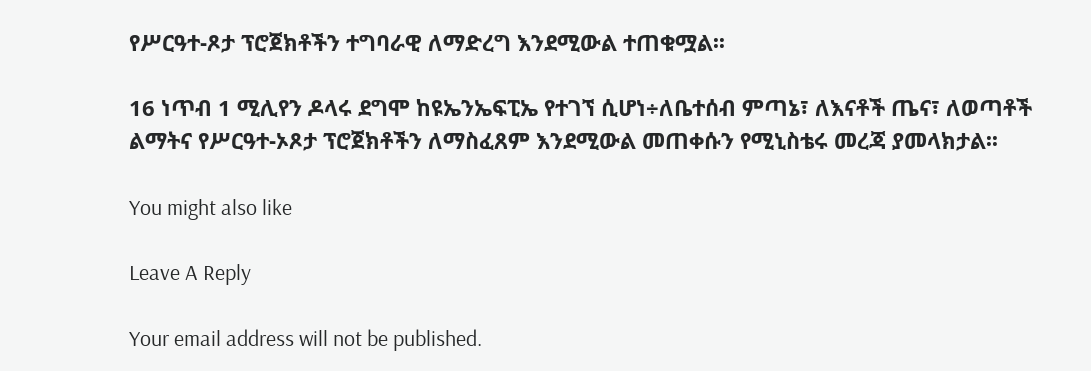የሥርዓተ-ጾታ ፕሮጀክቶችን ተግባራዊ ለማድረግ እንደሚውል ተጠቁሟል፡፡

16 ነጥብ 1 ሚሊየን ዶላሩ ደግሞ ከዩኤንኤፍፒኤ የተገኘ ሲሆነ÷ለቤተሰብ ምጣኔ፣ ለእናቶች ጤና፣ ለወጣቶች ልማትና የሥርዓተ-ኦጾታ ፕሮጀክቶችን ለማስፈጸም እንደሚውል መጠቀሱን የሚኒስቴሩ መረጃ ያመላክታል፡፡

You might also like

Leave A Reply

Your email address will not be published.